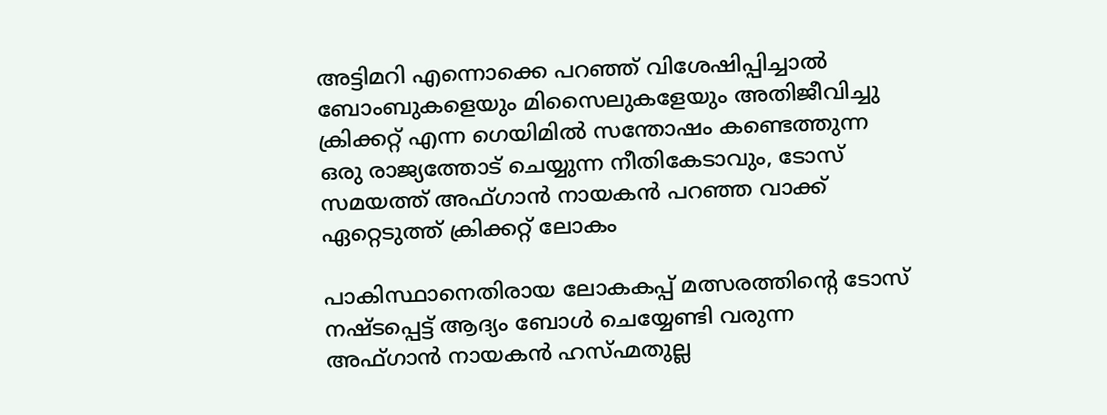അട്ടിമറി എന്നൊക്കെ പറഞ്ഞ് വിശേഷിപ്പിച്ചാൽ ബോംബുകളെയും മിസൈലുകളേയും അതിജീവിച്ചു ക്രിക്കറ്റ് എന്ന ഗെയിമിൽ സന്തോഷം കണ്ടെത്തുന്ന ഒരു രാജ്യത്തോട് ചെയ്യുന്ന നീതികേടാവും, ടോസ് സമയത്ത് അഫ്ഗാൻ നായകൻ പറഞ്ഞ വാക്ക് ഏറ്റെടുത്ത് ക്രിക്കറ്റ് ലോകം

പാകിസ്ഥാനെതിരായ ലോകകപ്പ് മത്സരത്തിന്റെ ടോസ് നഷ്ടപ്പെട്ട് ആദ്യം ബോൾ ചെയ്യേണ്ടി വരുന്ന അഫ്ഗാൻ നായകൻ ഹസ്ഹ്മതുല്ല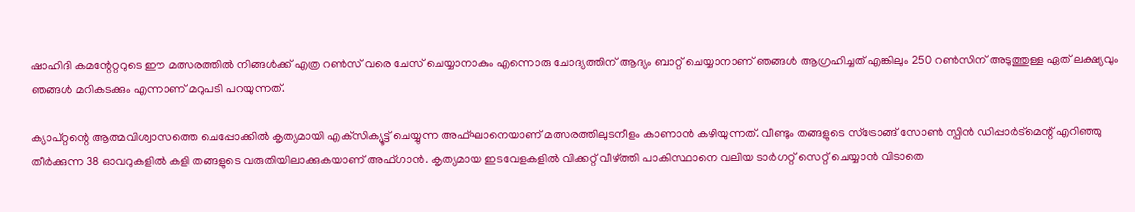ഷാഹിദി കമന്റേറ്ററുടെ ഈ മത്സരത്തിൽ നിങ്ങൾക്ക് എത്ര റൺസ് വരെ ചേസ് ചെയ്യാനാകും എന്നൊരു ചോദ്യത്തിന് ആദ്യം ബാറ്റ് ചെയ്യാനാണ് ഞങ്ങൾ ആഗ്രഹിച്ചത് എങ്കിലും 250 റൺസിന് അടുത്തുള്ള ഏത് ലക്ഷ്യവും ഞങ്ങൾ മറികടക്കും എന്നാണ് മറുപടി പറയുന്നത്.

ക്യാപ്റ്റന്റെ ആത്മവിശ്വാസത്തെ ചെപ്പോക്കിൽ കൃത്യമായി എക്‌സിക്യൂട്ട് ചെയ്യുന്ന അഫ്‌ഘാനെയാണ് മത്സരത്തിലുടനീളം കാണാൻ കഴിയുന്നത്. വീണ്ടും തങ്ങളുടെ സ്ട്രോങ്ങ്‌ സോൺ സ്പിൻ ഡിപ്പാർട്മെന്റ് എറിഞ്ഞു തീർക്കുന്ന 38 ഓവറുകളിൽ കളി തങ്ങളുടെ വരുതിയിലാക്കുകയാണ് അഫ്ഗാൻ. കൃത്യമായ ഇടവേളകളിൽ വിക്കറ്റ് വീഴ്ത്തി പാകിസ്ഥാനെ വലിയ ടാർഗറ്റ് സെറ്റ് ചെയ്യാൻ വിടാതെ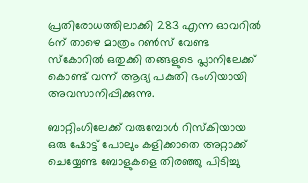പ്രതിരോധത്തിലാക്കി 283 എന്ന ഓവറിൽ 6ന് താഴെ മാത്രം റൺസ് വേണ്ട സ്കോറിൽ ഒതുക്കി തങ്ങളുടെ പ്ലാനിലേക്ക് കൊണ്ട് വന്ന് ആദ്യ പകുതി ഭംഗിയായി അവസാനിപ്പിക്കുന്നു.

ബാറ്റിംഗിലേക്ക് വരുമ്പോൾ റിസ്കിയായ ഒരു ഷോട്ട് പോലും കളിക്കാതെ അറ്റാക്ക് ചെയ്യേണ്ട ബോളുകളെ തിരഞ്ഞു പിടിച്ചു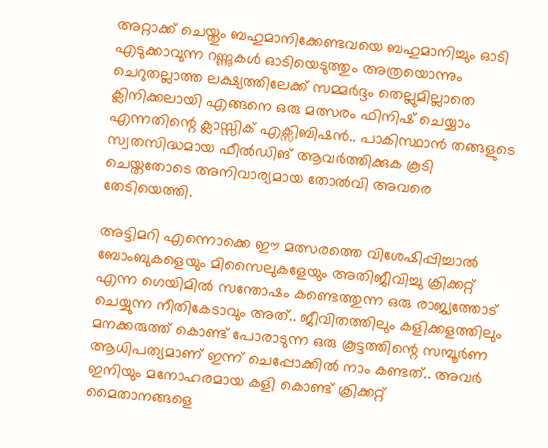അറ്റാക്ക് ചെയ്തും ബഹുമാനിക്കേണ്ടവയെ ബഹുമാനിച്ചും ഓടി എടുക്കാവുന്ന റണ്ണുകൾ ഓടിയെടുത്തും അത്രയൊന്നും ചെറുതല്ലാത്ത ലക്ഷ്യത്തിലേക്ക് സമ്മർദ്ദം തെല്ലുമില്ലാതെ ക്ലിനിക്കലായി എങ്ങനെ ഒരു മത്സരം ഫിനിഷ് ചെയ്യാം എന്നതിന്റെ ക്ലാസ്സിക്‌ എക്സിബിഷൻ.. പാകിസ്ഥാൻ തങ്ങളുടെ സ്വതസിദ്ധമായ ഫീൽഡിങ് ആവർത്തിക്കുക കൂടി ചെയ്തതോടെ അനിവാര്യമായ തോൽവി അവരെ തേടിയെത്തി.

അട്ടിമറി എന്നൊക്കെ ഈ മത്സരത്തെ വിശേഷിപ്പിച്ചാൽ ബോംബുകളെയും മിസൈലുകളേയും അതിജീവിച്ചു ക്രിക്കറ്റ് എന്ന ഗെയിമിൽ സന്തോഷം കണ്ടെത്തുന്ന ഒരു രാജ്യത്തോട് ചെയ്യുന്ന നീതികേടാവും അത്.. ജീവിതത്തിലും കളിക്കളത്തിലും മനക്കരുത്ത് കൊണ്ട് പോരാടുന്ന ഒരു കൂട്ടത്തിന്റെ സമ്പൂർണ ആധിപത്യമാണ് ഇന്ന് ചെപ്പോക്കിൽ നാം കണ്ടത്.. അവർ ഇനിയും മനോഹരമായ കളി കൊണ്ട് ക്രിക്കറ്റ് മൈതാനങ്ങളെ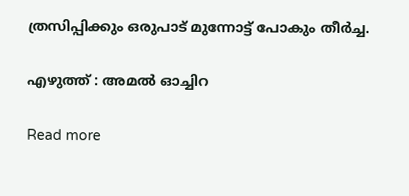ത്രസിപ്പിക്കും ഒരുപാട് മുന്നോട്ട് പോകും തീർച്ച.

എഴുത്ത് : അമൽ ഓച്ചിറ

Read more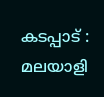കടപ്പാട് : മലയാളി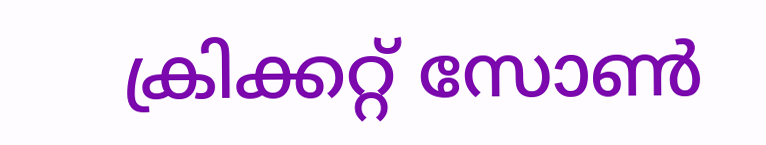ക്രിക്കറ്റ് സോൺ